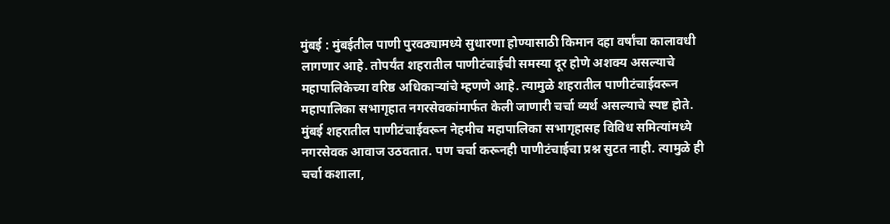मुंबई : मुंबईतील पाणी पुरवठ्यामध्ये सुधारणा होण्यासाठी किमान दहा वर्षांचा कालावधी लागणार आहे. तोपर्यंत शहरातील पाणीटंचाईची समस्या दूर होणे अशक्य असल्याचे महापालिकेच्या वरिष्ठ अधिकाऱ्यांचे म्हणणे आहे. त्यामुळे शहरातील पाणीटंचाईवरून महापालिका सभागृहात नगरसेवकांमार्फत केली जाणारी चर्चा व्यर्थ असल्याचे स्पष्ट होते.
मुंबई शहरातील पाणीटंचाईवरून नेहमीच महापालिका सभागृहासह विविध समित्यांमध्ये नगरसेवक आवाज उठवतात. पण चर्चा करूनही पाणीटंचाईचा प्रश्न सुटत नाही. त्यामुळे ही चर्चा कशाला,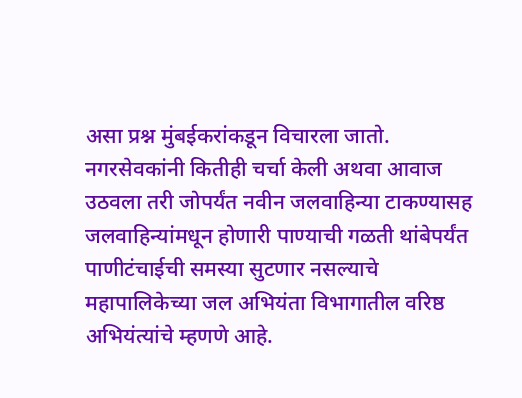असा प्रश्न मुंबईकरांकडून विचारला जातो. नगरसेवकांनी कितीही चर्चा केली अथवा आवाज उठवला तरी जोपर्यंत नवीन जलवाहिन्या टाकण्यासह जलवाहिन्यांमधून होणारी पाण्याची गळती थांबेपर्यंत पाणीटंचाईची समस्या सुटणार नसल्याचे महापालिकेच्या जल अभियंता विभागातील वरिष्ठ अभियंत्यांचे म्हणणे आहे.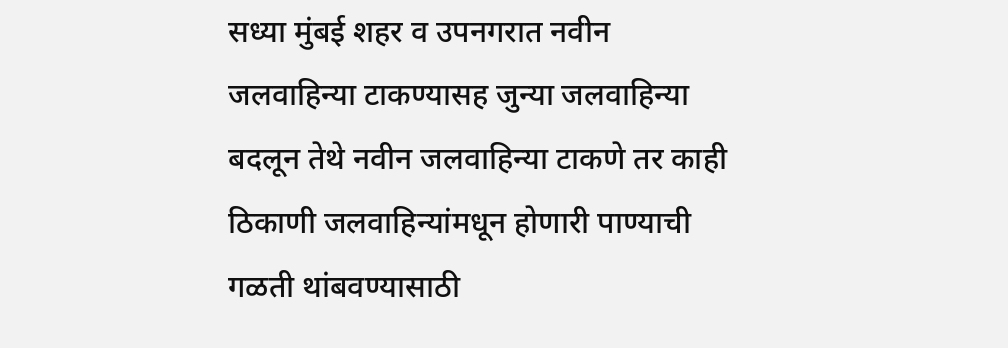सध्या मुंबई शहर व उपनगरात नवीन जलवाहिन्या टाकण्यासह जुन्या जलवाहिन्या बदलून तेथे नवीन जलवाहिन्या टाकणे तर काही ठिकाणी जलवाहिन्यांमधून होणारी पाण्याची गळती थांबवण्यासाठी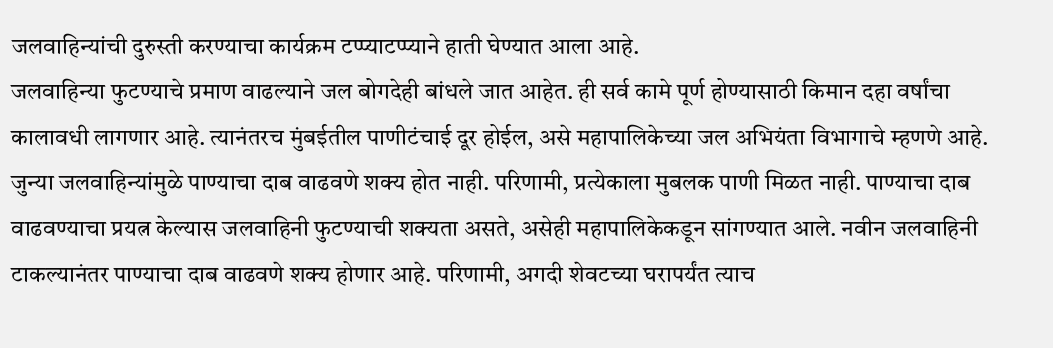जलवाहिन्यांची दुरुस्ती करण्याचा कार्यक्रम टप्प्याटप्प्याने हाती घेण्यात आला आहे.
जलवाहिन्या फुटण्याचे प्रमाण वाढल्याने जल बोगदेही बांधले जात आहेत. ही सर्व कामे पूर्ण होण्यासाठी किमान दहा वर्षांचा कालावधी लागणार आहे. त्यानंतरच मुंबईतील पाणीटंचाई दूर होईल, असे महापालिकेच्या जल अभियंता विभागाचे म्हणणे आहे. जुन्या जलवाहिन्यांमुळे पाण्याचा दाब वाढवणे शक्य होत नाही. परिणामी, प्रत्येकाला मुबलक पाणी मिळत नाही. पाण्याचा दाब वाढवण्याचा प्रयत्न केल्यास जलवाहिनी फुटण्याची शक्यता असते, असेही महापालिकेकडून सांगण्यात आले. नवीन जलवाहिनी टाकल्यानंतर पाण्याचा दाब वाढवणे शक्य होणार आहे. परिणामी, अगदी शेवटच्या घरापर्यंत त्याच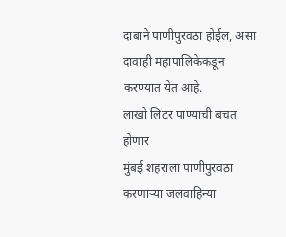दाबाने पाणीपुरवठा होईल, असा दावाही महापालिकेकडून करण्यात येत आहे.
लाखो लिटर पाण्याची बचत होणार
मुंबई शहराला पाणीपुरवठा करणाऱ्या जलवाहिन्या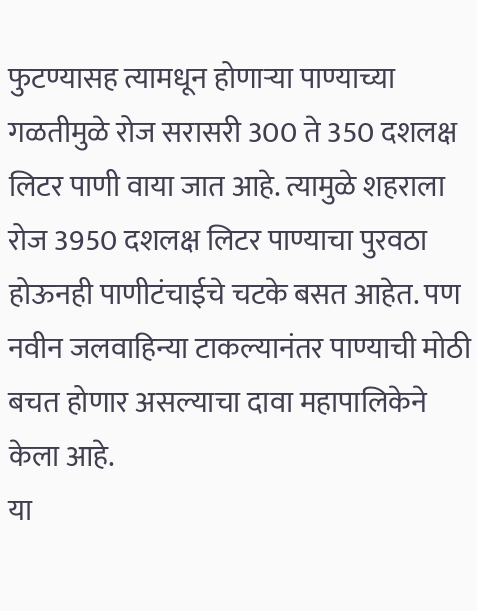फुटण्यासह त्यामधून होणाऱ्या पाण्याच्या गळतीमुळे रोज सरासरी 300 ते 350 दशलक्ष लिटर पाणी वाया जात आहे. त्यामुळे शहराला रोज 3950 दशलक्ष लिटर पाण्याचा पुरवठा होऊनही पाणीटंचाईचे चटके बसत आहेत. पण नवीन जलवाहिन्या टाकल्यानंतर पाण्याची मोठी बचत होणार असल्याचा दावा महापालिकेने केला आहे.
या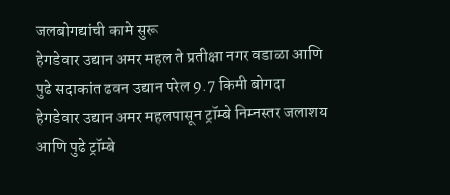जलबोगद्यांची कामे सुरू
हेगडेवार उद्यान अमर महल ते प्रतीक्षा नगर वडाळा आणि पुढे सदाकांत ढवन उद्यान परेल 9.7 किमी बोगदा
हेगडेवार उद्यान अमर महलपासून ट्रॉम्बे निम्नस्तर जलाशय आणि पुढे ट्रॉम्बे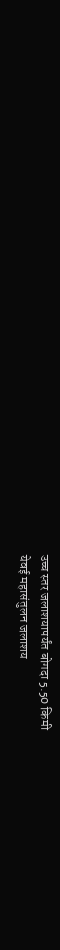उच्च स्तर जलाशयापर्यंत बोगदा 5.50 किमी
येवई महासंतुलन जलाशय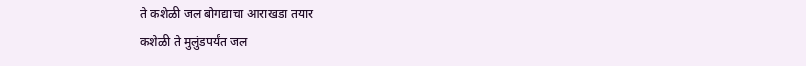ते कशेळी जल बोगद्याचा आराखडा तयार
कशेळी ते मुलुंडपर्यंत जल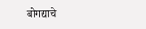बोगद्याचे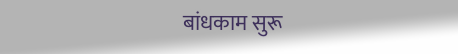बांधकाम सुरू